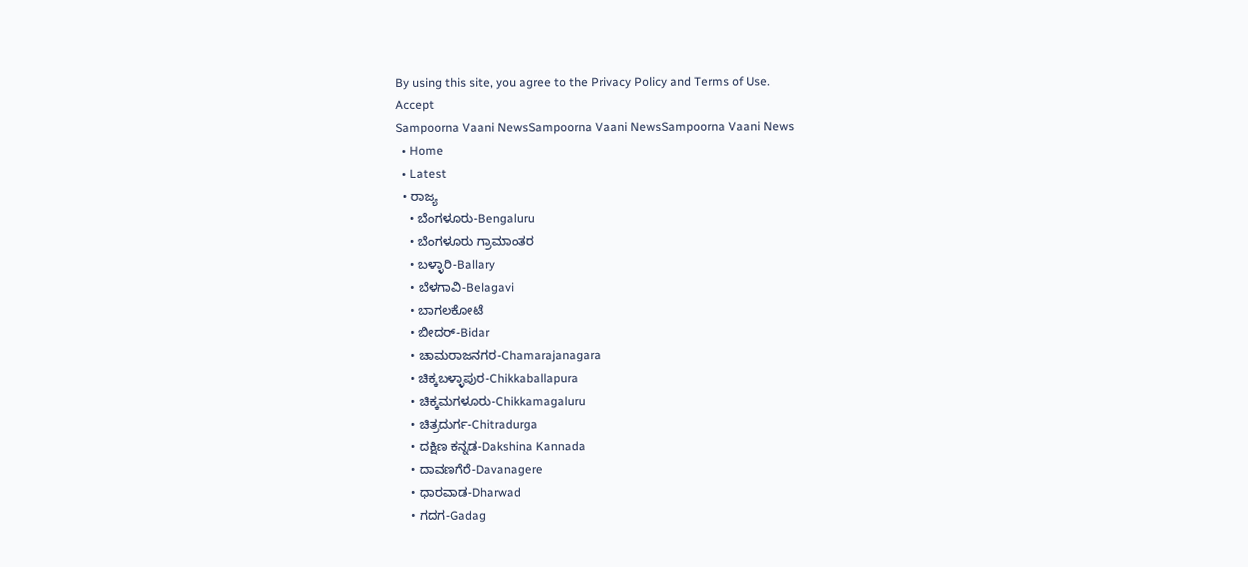By using this site, you agree to the Privacy Policy and Terms of Use.
Accept
Sampoorna Vaani NewsSampoorna Vaani NewsSampoorna Vaani News
  • Home
  • Latest
  • ರಾಜ್ಯ
    • ಬೆಂಗಳೂರು-Bengaluru
    • ಬೆಂಗಳೂರು ಗ್ರಾಮಾಂತರ
    • ಬಳ್ಳಾರಿ-Ballary
    • ಬೆಳಗಾವಿ-Belagavi
    • ಬಾಗಲಕೋಟೆ
    • ಬೀದರ್-Bidar
    • ಚಾಮರಾಜನಗರ-Chamarajanagara
    • ಚಿಕ್ಕಬಳ್ಳಾಪುರ-Chikkaballapura
    • ಚಿಕ್ಕಮಗಳೂರು-Chikkamagaluru
    • ಚಿತ್ರದುರ್ಗ-Chitradurga
    • ದಕ್ಷಿಣ ಕನ್ನಡ-Dakshina Kannada
    • ದಾವಣಗೆರೆ-Davanagere
    • ಧಾರವಾಡ-Dharwad
    • ಗದಗ-Gadag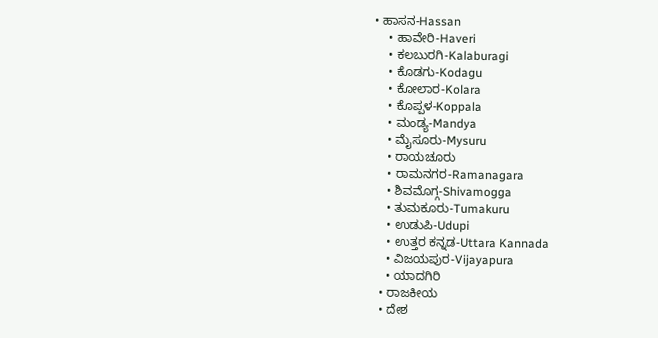• ಹಾಸನ-Hassan
    • ಹಾವೇರಿ-Haveri
    • ಕಲಬುರಗಿ-Kalaburagi
    • ಕೊಡಗು-Kodagu
    • ಕೋಲಾರ-Kolara
    • ಕೊಪ್ಪಳ-Koppala
    • ಮಂಡ್ಯ-Mandya
    • ಮೈಸೂರು-Mysuru
    • ರಾಯಚೂರು
    • ರಾಮನಗರ-Ramanagara
    • ಶಿವಮೊಗ್ಗ-Shivamogga
    • ತುಮಕೂರು-Tumakuru
    • ಉಡುಪಿ-Udupi
    • ಉತ್ತರ ಕನ್ನಡ-Uttara Kannada
    • ವಿಜಯಪುರ-Vijayapura
    • ಯಾದಗಿರಿ
  • ರಾಜಕೀಯ
  • ದೇಶ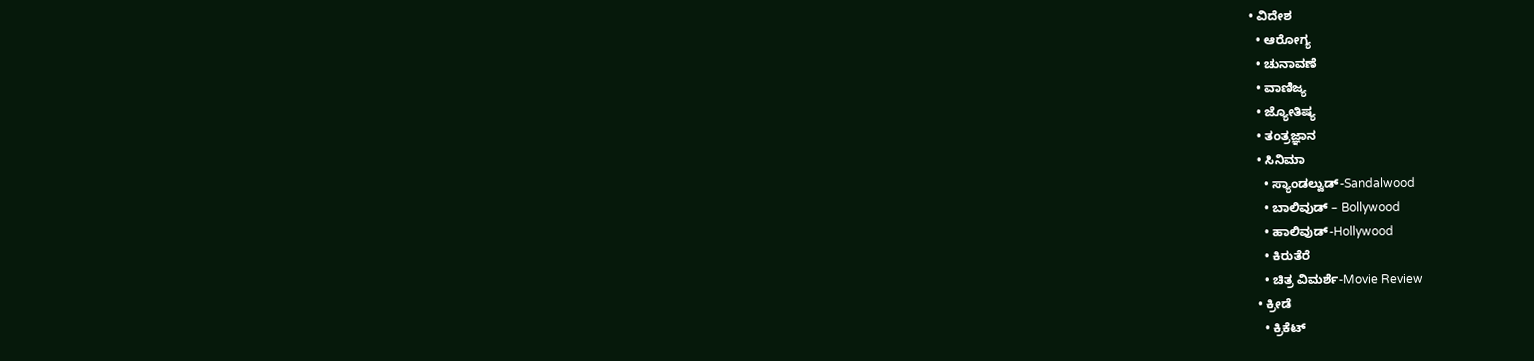• ವಿದೇಶ
  • ಆರೋಗ್ಯ
  • ಚುನಾವಣೆ
  • ವಾಣಿಜ್ಯ
  • ಜ್ಯೋತಿಷ್ಯ
  • ತಂತ್ರಜ್ಞಾನ
  • ಸಿನಿಮಾ
    • ಸ್ಯಾಂಡಲ್ವುಡ್-Sandalwood
    • ಬಾಲಿವುಡ್ – Bollywood
    • ಹಾಲಿವುಡ್-Hollywood
    • ಕಿರುತೆರೆ
    • ಚಿತ್ರ ವಿಮರ್ಶೆ-Movie Review
  • ಕ್ರೀಡೆ
    • ಕ್ರಿಕೆಟ್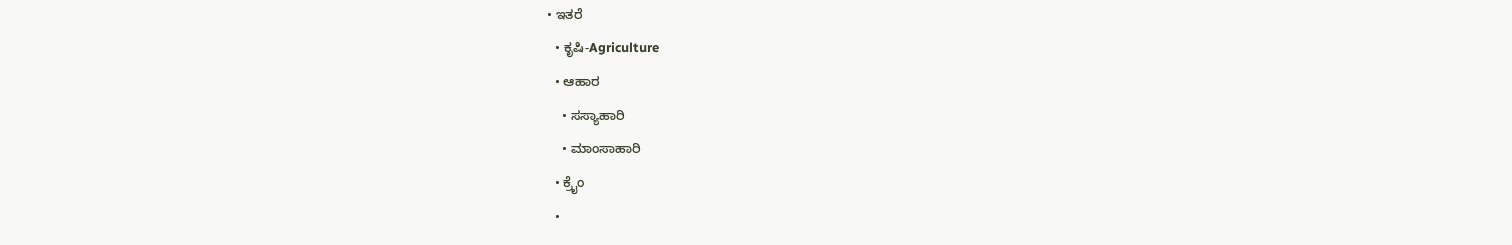• ಇತರೆ
  • ಕೃಷಿ-Agriculture
  • ಆಹಾರ
    • ಸಸ್ಯಾಹಾರಿ
    • ಮಾಂಸಾಹಾರಿ
  • ಕ್ರೈಂ
  •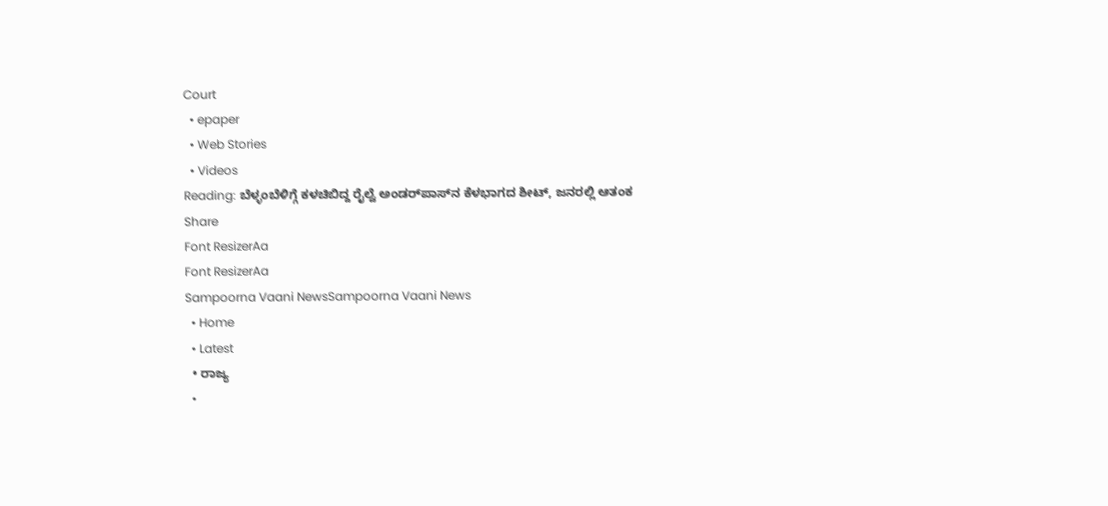Court
  • epaper
  • Web Stories
  • Videos
Reading: ಬೆಳ್ಳಂಬೆಳಿಗ್ಗೆ ಕಳಚಿಬಿದ್ದ ರೈಲ್ವೆ ಅಂಡರ್‌ಪಾಸ್‌ನ ಕೆಳಭಾಗದ ಶೀಟ್, ಜನರಲ್ಲಿ ಆತಂಕ
Share
Font ResizerAa
Font ResizerAa
Sampoorna Vaani NewsSampoorna Vaani News
  • Home
  • Latest
  • ರಾಜ್ಯ
  •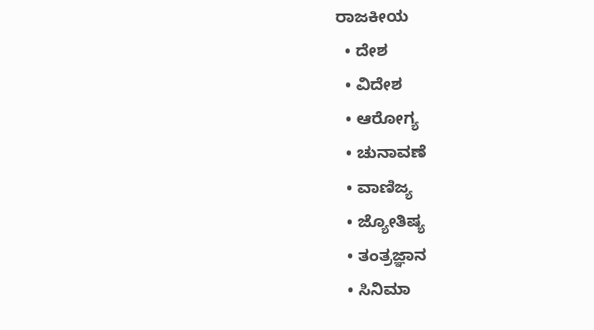ರಾಜಕೀಯ
  • ದೇಶ
  • ವಿದೇಶ
  • ಆರೋಗ್ಯ
  • ಚುನಾವಣೆ
  • ವಾಣಿಜ್ಯ
  • ಜ್ಯೋತಿಷ್ಯ
  • ತಂತ್ರಜ್ಞಾನ
  • ಸಿನಿಮಾ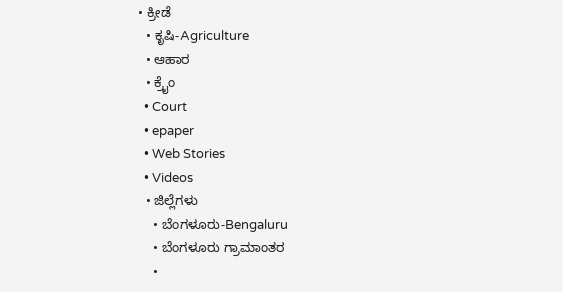• ಕ್ರೀಡೆ
  • ಕೃಷಿ-Agriculture
  • ಆಹಾರ
  • ಕ್ರೈಂ
  • Court
  • epaper
  • Web Stories
  • Videos
  • ಜಿಲ್ಲೆಗಳು
    • ಬೆಂಗಳೂರು-Bengaluru
    • ಬೆಂಗಳೂರು ಗ್ರಾಮಾಂತರ
    •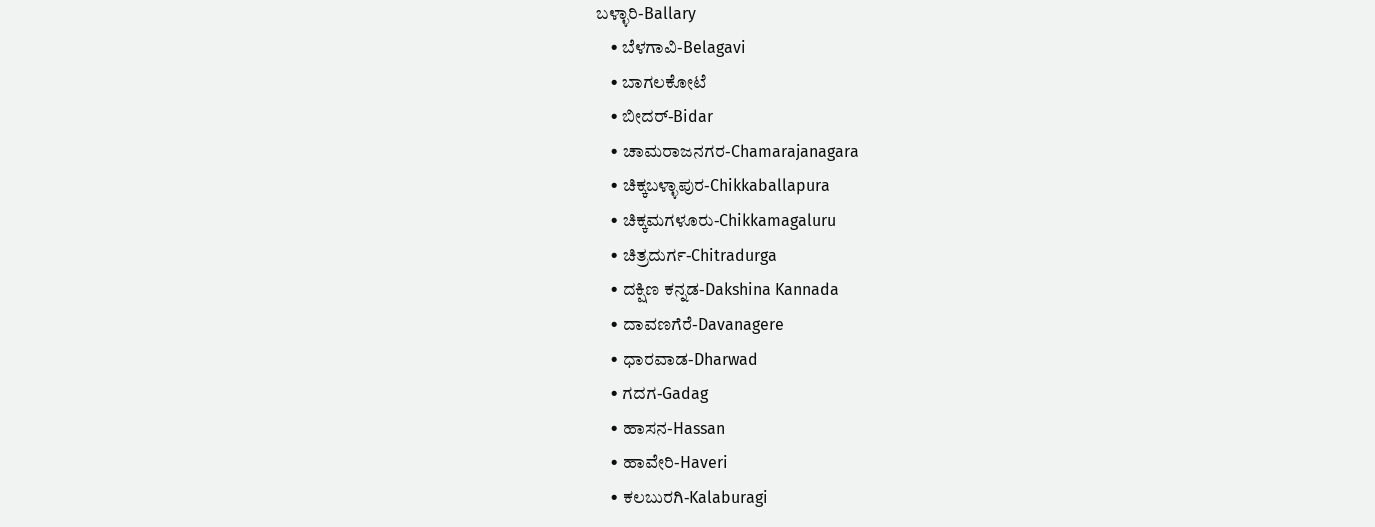ಬಳ್ಳಾರಿ-Ballary
    • ಬೆಳಗಾವಿ-Belagavi
    • ಬಾಗಲಕೋಟೆ
    • ಬೀದರ್-Bidar
    • ಚಾಮರಾಜನಗರ-Chamarajanagara
    • ಚಿಕ್ಕಬಳ್ಳಾಪುರ-Chikkaballapura
    • ಚಿಕ್ಕಮಗಳೂರು-Chikkamagaluru
    • ಚಿತ್ರದುರ್ಗ-Chitradurga
    • ದಕ್ಷಿಣ ಕನ್ನಡ-Dakshina Kannada
    • ದಾವಣಗೆರೆ-Davanagere
    • ಧಾರವಾಡ-Dharwad
    • ಗದಗ-Gadag
    • ಹಾಸನ-Hassan
    • ಹಾವೇರಿ-Haveri
    • ಕಲಬುರಗಿ-Kalaburagi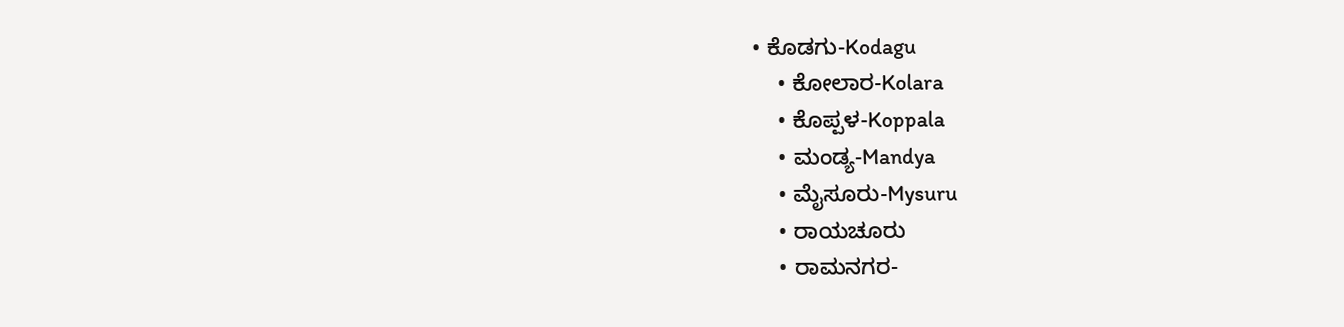• ಕೊಡಗು-Kodagu
    • ಕೋಲಾರ-Kolara
    • ಕೊಪ್ಪಳ-Koppala
    • ಮಂಡ್ಯ-Mandya
    • ಮೈಸೂರು-Mysuru
    • ರಾಯಚೂರು
    • ರಾಮನಗರ-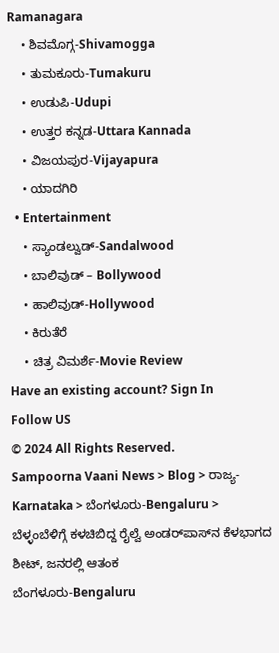Ramanagara
    • ಶಿವಮೊಗ್ಗ-Shivamogga
    • ತುಮಕೂರು-Tumakuru
    • ಉಡುಪಿ-Udupi
    • ಉತ್ತರ ಕನ್ನಡ-Uttara Kannada
    • ವಿಜಯಪುರ-Vijayapura
    • ಯಾದಗಿರಿ
  • Entertainment
    • ಸ್ಯಾಂಡಲ್ವುಡ್-Sandalwood
    • ಬಾಲಿವುಡ್ – Bollywood
    • ಹಾಲಿವುಡ್-Hollywood
    • ಕಿರುತೆರೆ
    • ಚಿತ್ರ ವಿಮರ್ಶೆ-Movie Review
Have an existing account? Sign In
Follow US
© 2024 All Rights Reserved.
Sampoorna Vaani News > Blog > ರಾಜ್ಯ-Karnataka > ಬೆಂಗಳೂರು-Bengaluru > ಬೆಳ್ಳಂಬೆಳಿಗ್ಗೆ ಕಳಚಿಬಿದ್ದ ರೈಲ್ವೆ ಅಂಡರ್‌ಪಾಸ್‌ನ ಕೆಳಭಾಗದ ಶೀಟ್, ಜನರಲ್ಲಿ ಆತಂಕ
ಬೆಂಗಳೂರು-Bengaluru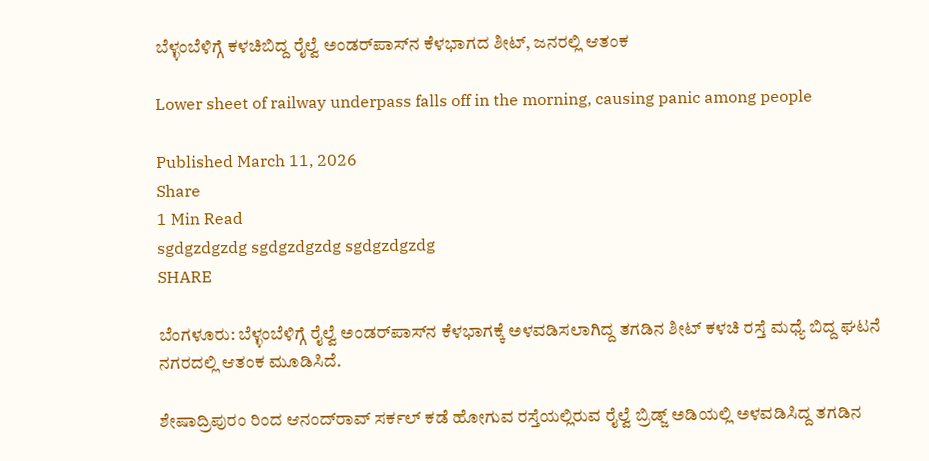ಬೆಳ್ಳಂಬೆಳಿಗ್ಗೆ ಕಳಚಿಬಿದ್ದ ರೈಲ್ವೆ ಅಂಡರ್‌ಪಾಸ್‌ನ ಕೆಳಭಾಗದ ಶೀಟ್, ಜನರಲ್ಲಿ ಆತಂಕ

Lower sheet of railway underpass falls off in the morning, causing panic among people

Published March 11, 2026
Share
1 Min Read
sgdgzdgzdg sgdgzdgzdg sgdgzdgzdg
SHARE

ಬೆಂಗಳೂರು: ಬೆಳ್ಳಂಬೆಳಿಗ್ಗೆ ರೈಲ್ವೆ ಅಂಡರ್‌ಪಾಸ್‌ನ ಕೆಳಭಾಗಕ್ಕೆ ಅಳವಡಿಸಲಾಗಿದ್ದ ತಗಡಿನ ಶೀಟ್ ಕಳಚಿ ರಸ್ತೆ ಮಧ್ಯೆ ಬಿದ್ದ ಘಟನೆ ನಗರದಲ್ಲಿ ಆತಂಕ ಮೂಡಿಸಿದೆ.

ಶೇಷಾದ್ರಿಪುರಂ ರಿಂದ ಆನಂದ್‌ರಾವ್ ಸರ್ಕಲ್ ಕಡೆ ಹೋಗುವ ರಸ್ತೆಯಲ್ಲಿರುವ ರೈಲ್ವೆ ಬ್ರಿಡ್ಜ್ ಅಡಿಯಲ್ಲಿ ಅಳವಡಿಸಿದ್ದ ತಗಡಿನ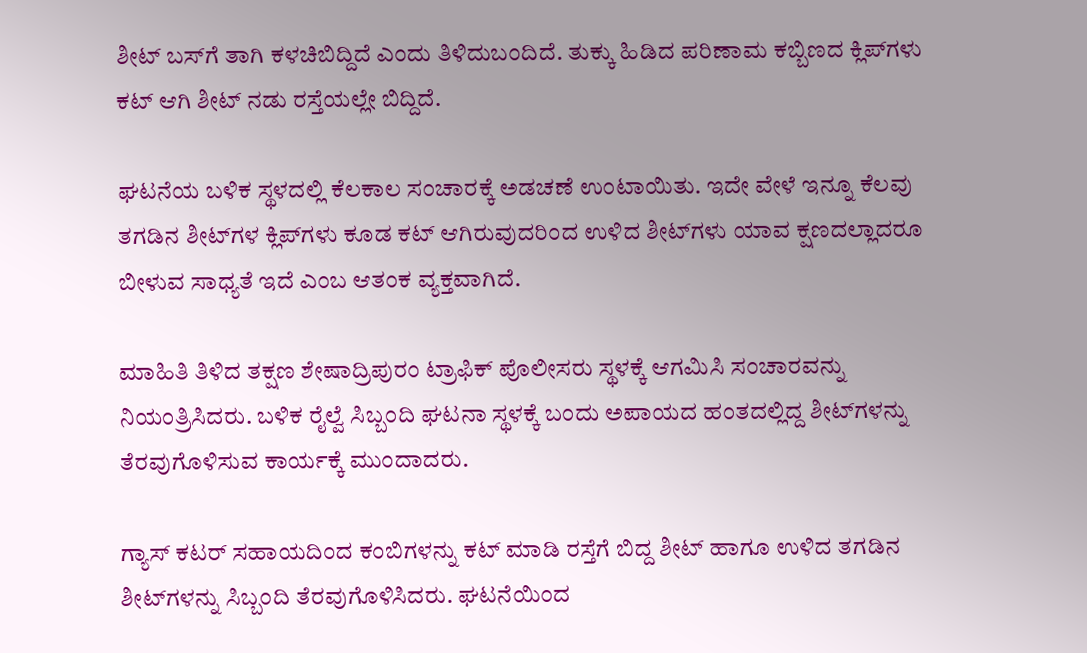ಶೀಟ್ ಬಸ್‌ಗೆ ತಾಗಿ ಕಳಚಿಬಿದ್ದಿದೆ ಎಂದು ತಿಳಿದುಬಂದಿದೆ. ತುಕ್ಕು ಹಿಡಿದ ಪರಿಣಾಮ ಕಬ್ಬಿಣದ ಕ್ಲಿಪ್‌ಗಳು ಕಟ್ ಆಗಿ ಶೀಟ್ ನಡು ರಸ್ತೆಯಲ್ಲೇ ಬಿದ್ದಿದೆ.

ಘಟನೆಯ ಬಳಿಕ ಸ್ಥಳದಲ್ಲಿ ಕೆಲಕಾಲ ಸಂಚಾರಕ್ಕೆ ಅಡಚಣೆ ಉಂಟಾಯಿತು. ಇದೇ ವೇಳೆ ಇನ್ನೂ ಕೆಲವು ತಗಡಿನ ಶೀಟ್‌ಗಳ ಕ್ಲಿಪ್‌ಗಳು ಕೂಡ ಕಟ್ ಆಗಿರುವುದರಿಂದ ಉಳಿದ ಶೀಟ್‌ಗಳು ಯಾವ ಕ್ಷಣದಲ್ಲಾದರೂ ಬೀಳುವ ಸಾಧ್ಯತೆ ಇದೆ ಎಂಬ ಆತಂಕ ವ್ಯಕ್ತವಾಗಿದೆ.

ಮಾಹಿತಿ ತಿಳಿದ ತಕ್ಷಣ ಶೇಷಾದ್ರಿಪುರಂ ಟ್ರಾಫಿಕ್ ಪೊಲೀಸರು ಸ್ಥಳಕ್ಕೆ ಆಗಮಿಸಿ ಸಂಚಾರವನ್ನು ನಿಯಂತ್ರಿಸಿದರು. ಬಳಿಕ ರೈಲ್ವೆ ಸಿಬ್ಬಂದಿ ಘಟನಾ ಸ್ಥಳಕ್ಕೆ ಬಂದು ಅಪಾಯದ ಹಂತದಲ್ಲಿದ್ದ ಶೀಟ್‌ಗಳನ್ನು ತೆರವುಗೊಳಿಸುವ ಕಾರ್ಯಕ್ಕೆ ಮುಂದಾದರು.

ಗ್ಯಾಸ್ ಕಟರ್ ಸಹಾಯದಿಂದ ಕಂಬಿಗಳನ್ನು ಕಟ್ ಮಾಡಿ ರಸ್ತೆಗೆ ಬಿದ್ದ ಶೀಟ್ ಹಾಗೂ ಉಳಿದ ತಗಡಿನ ಶೀಟ್‌ಗಳನ್ನು ಸಿಬ್ಬಂದಿ ತೆರವುಗೊಳಿಸಿದರು. ಘಟನೆಯಿಂದ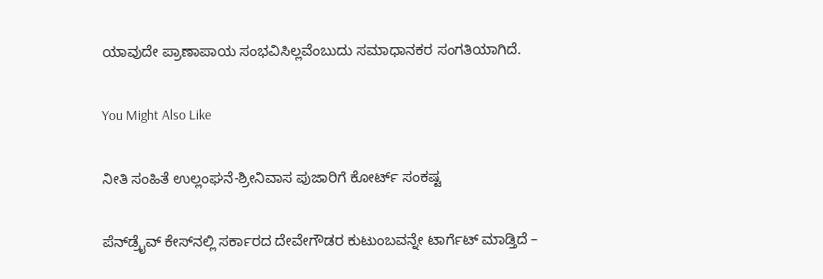ಯಾವುದೇ ಪ್ರಾಣಾಪಾಯ ಸಂಭವಿಸಿಲ್ಲವೆಂಬುದು ಸಮಾಧಾನಕರ ಸಂಗತಿಯಾಗಿದೆ.

You Might Also Like

ನೀತಿ ಸಂಹಿತೆ ಉಲ್ಲಂಘನೆ-ಶ್ರೀನಿವಾಸ ಪುಜಾರಿಗೆ ಕೋರ್ಟ್ ಸಂಕಷ್ಟ

ಪೆನ್‌ಡ್ರೈವ್‌ ಕೇಸ್‌ನಲ್ಲಿ ಸರ್ಕಾರದ ದೇವೇಗೌಡರ ಕುಟುಂಬವನ್ನೇ ಟಾರ್ಗೆಟ್ ಮಾಡ್ತಿದೆ –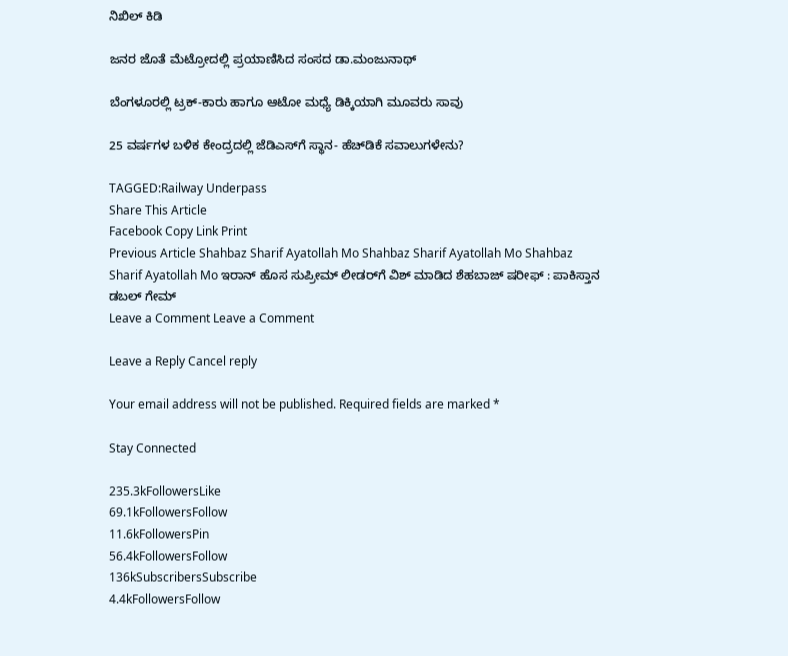ನಿಖಿಲ್ ಕಿಡಿ

ಜನರ ಜೊತೆ ಮೆಟ್ರೋದಲ್ಲಿ ಪ್ರಯಾಣಿಸಿದ ಸಂಸದ ಡಾ.ಮಂಜುನಾಥ್

ಬೆಂಗಳೂರಲ್ಲಿ ಟ್ರಕ್-ಕಾರು ಹಾಗೂ ಆಟೋ ಮಧ್ಯೆ ಡಿಕ್ಕಿಯಾಗಿ ಮೂವರು ಸಾವು

25 ವರ್ಷಗಳ ಬಳಿಕ ಕೇಂದ್ರದಲ್ಲಿ ಜೆಡಿಎಸ್‌ಗೆ ಸ್ಥಾನ- ಹೆಚ್‌ಡಿಕೆ ಸವಾಲುಗಳೇನು?

TAGGED:Railway Underpass
Share This Article
Facebook Copy Link Print
Previous Article Shahbaz Sharif Ayatollah Mo Shahbaz Sharif Ayatollah Mo Shahbaz Sharif Ayatollah Mo ಇರಾನ್ ಹೊಸ ಸುಪ್ರೀಮ್ ಲೀಡರ್‌ಗೆ ವಿಶ್ ಮಾಡಿದ ಶೆಹಬಾಜ್ ಷರೀಫ್ : ಪಾಕಿಸ್ತಾನ ಡಬಲ್ ಗೇಮ್
Leave a Comment Leave a Comment

Leave a Reply Cancel reply

Your email address will not be published. Required fields are marked *

Stay Connected

235.3kFollowersLike
69.1kFollowersFollow
11.6kFollowersPin
56.4kFollowersFollow
136kSubscribersSubscribe
4.4kFollowersFollow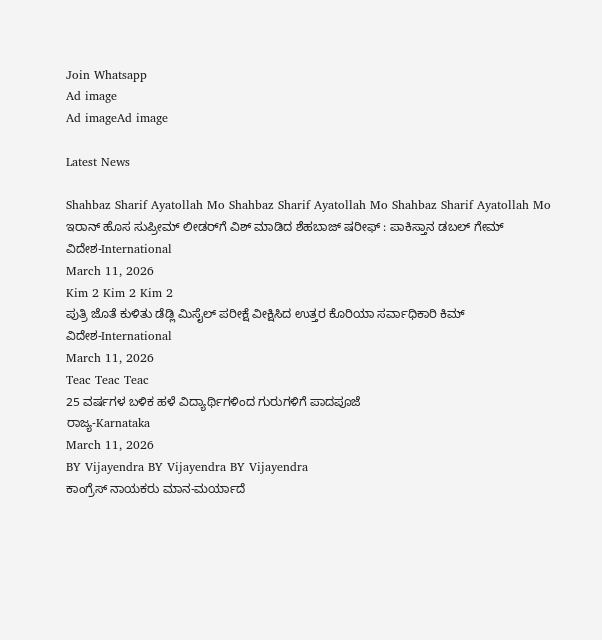Join Whatsapp
Ad image
Ad imageAd image

Latest News

Shahbaz Sharif Ayatollah Mo Shahbaz Sharif Ayatollah Mo Shahbaz Sharif Ayatollah Mo
ಇರಾನ್ ಹೊಸ ಸುಪ್ರೀಮ್ ಲೀಡರ್‌ಗೆ ವಿಶ್ ಮಾಡಿದ ಶೆಹಬಾಜ್ ಷರೀಫ್ : ಪಾಕಿಸ್ತಾನ ಡಬಲ್ ಗೇಮ್
ವಿದೇಶ-International
March 11, 2026
Kim 2 Kim 2 Kim 2
ಪುತ್ರಿ ಜೊತೆ ಕುಳಿತು ಡೆಡ್ಲಿ ಮಿಸೈಲ್ ಪರೀಕ್ಷೆ ವೀಕ್ಷಿಸಿದ ಉತ್ತರ ಕೊರಿಯಾ ಸರ್ವಾಧಿಕಾರಿ ಕಿಮ್
ವಿದೇಶ-International
March 11, 2026
Teac Teac Teac
25 ವರ್ಷಗಳ ಬಳಿಕ ಹಳೆ ವಿದ್ಯಾರ್ಥಿಗಳಿಂದ ಗುರುಗಳಿಗೆ ಪಾದಪೂಜೆ
ರಾಜ್ಯ-Karnataka
March 11, 2026
BY Vijayendra BY Vijayendra BY Vijayendra
ಕಾಂಗ್ರೆಸ್ ನಾಯಕರು ಮಾನ-ಮರ್ಯಾದೆ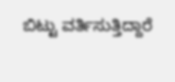ಬಿಟ್ಟು ವರ್ತಿಸುತ್ತಿದ್ದಾರೆ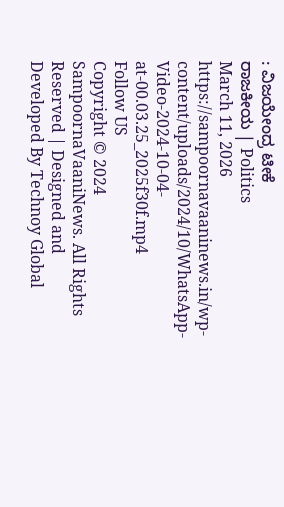: ವಿಜಯೇಂದ್ರ ಟೀಕೆ
ರಾಜಕೀಯ | Politics
March 11, 2026
https://sampoornavaaninews.in/wp-content/uploads/2024/10/WhatsApp-Video-2024-10-04-at-00.03.25_2025f30f.mp4
Follow US
Copyright © 2024 SampoornaVaaniNews. All Rights Reserved | Designed and Developed By Technoy Global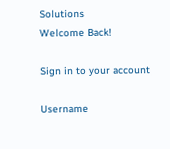Solutions
Welcome Back!

Sign in to your account

Username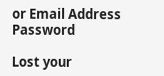or Email Address
Password

Lost your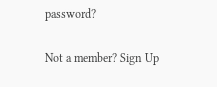password?

Not a member? Sign Up